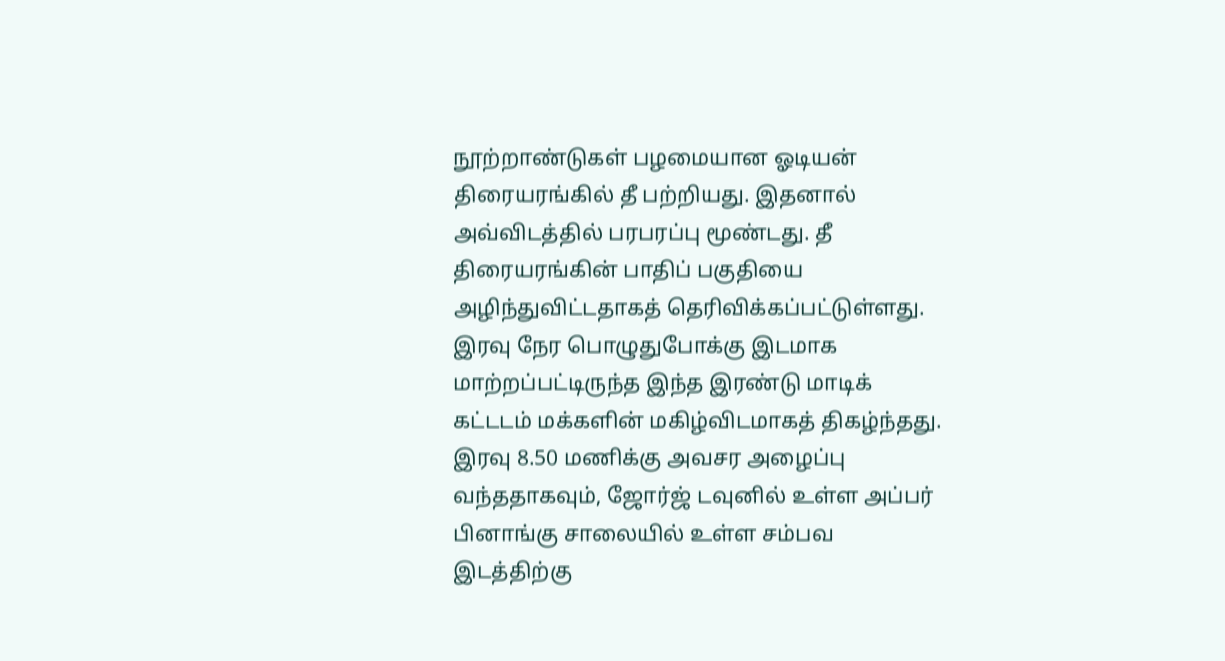நூற்றாண்டுகள் பழமையான ஓடியன் திரையரங்கில் தீ பற்றியது. இதனால் அவ்விடத்தில் பரபரப்பு மூண்டது. தீ திரையரங்கின் பாதிப் பகுதியை அழிந்துவிட்டதாகத் தெரிவிக்கப்பட்டுள்ளது.
இரவு நேர பொழுதுபோக்கு இடமாக மாற்றப்பட்டிருந்த இந்த இரண்டு மாடிக் கட்டடம் மக்களின் மகிழ்விடமாகத் திகழ்ந்தது.
இரவு 8.50 மணிக்கு அவசர அழைப்பு வந்ததாகவும், ஜோர்ஜ் டவுனில் உள்ள அப்பர் பினாங்கு சாலையில் உள்ள சம்பவ இடத்திற்கு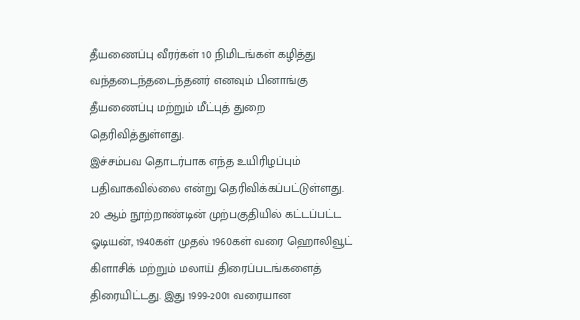தீயணைப்பு வீரர்கள் 10 நிமிடங்கள் கழித்து வந்தடைந்தடைந்தனர் எனவும் பினாங்கு தீயணைப்பு மற்றும் மீட்புத் துறை தெரிவித்துள்ளது.
இச்சம்பவ தொடர்பாக எந்த உயிரிழப்பும் பதிவாகவில்லை என்று தெரிவிக்கப்பட்டுள்ளது.
20 ஆம் நூற்றாண்டின் முற்பகுதியில் கட்டப்பட்ட ஓடியன், 1940கள் முதல் 1960கள் வரை ஹொலிவூட் கிளாசிக் மற்றும் மலாய் திரைப்படங்களைத் திரையிட்டது. இது 1999-2001 வரையான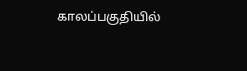காலப்பகுதியில்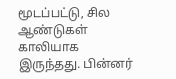மூடப்பட்டு, சில ஆண்டுகள் காலியாக இருந்தது. பின்னர்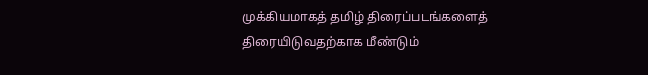முக்கியமாகத் தமிழ் திரைப்படங்களைத் திரையிடுவதற்காக மீண்டும்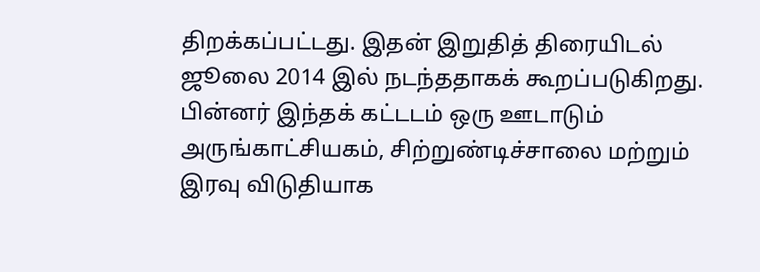திறக்கப்பட்டது. இதன் இறுதித் திரையிடல் ஜூலை 2014 இல் நடந்ததாகக் கூறப்படுகிறது. பின்னர் இந்தக் கட்டடம் ஒரு ஊடாடும் அருங்காட்சியகம், சிற்றுண்டிச்சாலை மற்றும் இரவு விடுதியாக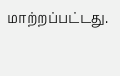மாற்றப்பட்டது.